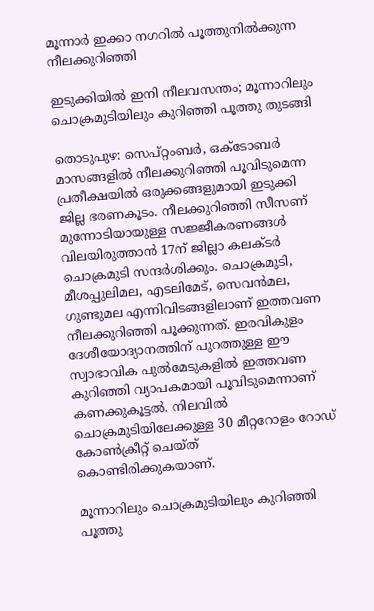മൂന്നാർ ഇക്കാ നഗറിൽ പൂത്തുനിൽക്കുന്ന നീലക്കുറിഞ്ഞി

ഇടുക്കിയിൽ ഇനി നീലവസന്തം; മൂന്നാറിലും ചൊക്രമുടിയിലും കുറിഞ്ഞി പൂത്തു തുടങ്ങി

തൊടുപുഴ: സെപ്റ്റംബർ, ഒക്ടോബർ മാസങ്ങളിൽ നീലക്കുറിഞ്ഞി പൂവിടുമെന്ന പ്രതീക്ഷയിൽ ഒരുക്കങ്ങളുമായി ഇടുക്കി ജില്ല ഭരണകൂടം. നീലക്കുറിഞ്ഞി സീസണ് മുന്നോടിയായുള്ള സജ്ജീകരണങ്ങൾ വിലയിരുത്താൻ 17ന് ജില്ലാ കലക്ടർ ചൊക്രമുടി സന്ദർശിക്കും. ചൊക്രമുടി, മീശപ്പുലിമല, എടലിമേട്, സെവൻമല, ഗുണ്ടുമല എന്നിവിടങ്ങളിലാണ് ഇത്തവണ നീലക്കുറിഞ്ഞി പൂക്കുന്നത്. ഇരവികുളം ദേശീയോദ്യാനത്തിന് പുറത്തുള്ള ഈ സ്വാഭാവിക പുൽമേടുകളിൽ ഇത്തവണ കുറിഞ്ഞി വ്യാപകമായി പൂവിടുമെന്നാണ് കണക്കുകൂട്ടൽ. നിലവിൽ ചൊക്രമുടിയിലേക്കുള്ള 30 മീറ്ററോളം റോഡ് കോൺക്രീറ്റ് ചെയ്ത് കൊണ്ടിരിക്കുകയാണ്.

മൂന്നാറിലും ചൊക്രമുടിയിലും കുറിഞ്ഞി പൂത്തു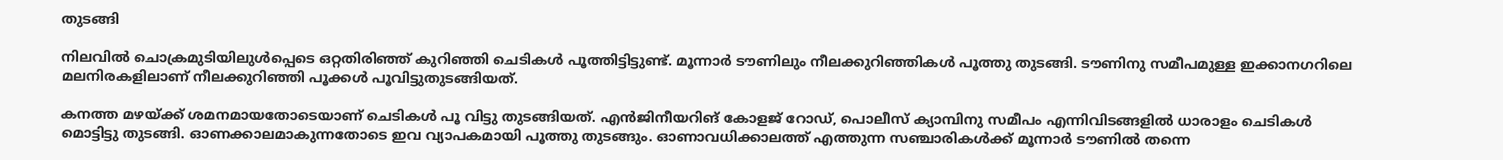തുടങ്ങി

നിലവിൽ ചൊക്രമുടിയിലുൾപ്പെടെ ഒറ്റതിരിഞ്ഞ് കുറിഞ്ഞി ചെടികൾ പൂത്തിട്ടിട്ടുണ്ട്. മൂന്നാർ ടൗണിലും നീലക്കുറിഞ്ഞികൾ പൂത്തു തുടങ്ങി. ടൗണിനു സമീപമുള്ള ഇക്കാനഗറിലെ മലനിരകളിലാണ് നീലക്കുറിഞ്ഞി പൂക്കൾ പൂവിട്ടുതുടങ്ങിയത്.

കനത്ത മഴയ്ക്ക് ശമനമായതോടെയാണ് ചെടികൾ പൂ വിട്ടു തുടങ്ങിയത്. എൻജിനീയറിങ് കോളജ് റോഡ്, പൊലീസ് ക്യാമ്പിനു സമീപം എന്നിവിടങ്ങളിൽ ധാരാളം ചെടികൾ മൊട്ടിട്ടു തുടങ്ങി. ഓണക്കാലമാകുന്നതോടെ ഇവ വ്യാപകമായി പൂത്തു തുടങ്ങും. ഓണാവധിക്കാലത്ത് എത്തുന്ന സഞ്ചാരികൾക്ക് മൂന്നാർ ടൗണിൽ തന്നെ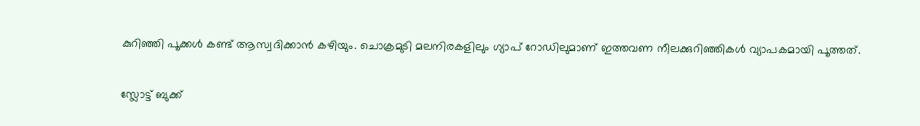കുറിഞ്ഞി പൂക്കൾ കണ്ട് ആസ്വദിക്കാൻ കഴിയും. ചൊക്രമുടി മലനിരകളിലും ഗ്യാപ് റോഡിലുമാണ് ഇത്തവണ നീലക്കുറിഞ്ഞികൾ വ്യാപകമായി പൂത്തത്.

സ്ലോട്ട് ബുക്ക്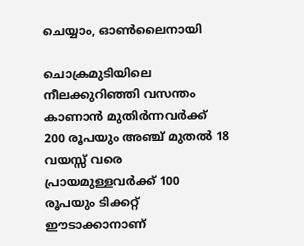ചെയ്യാം, ഓൺലൈനായി

ചൊക്രമുടിയിലെ നീലക്കുറിഞ്ഞി വസന്തം കാണാൻ മുതിർന്നവർക്ക് 200 രൂപയും അഞ്ച് മുതൽ 18 വയസ്സ് വരെ പ്രായമുള്ളവർക്ക് 100 രൂപയും ടിക്കറ്റ് ഈടാക്കാനാണ്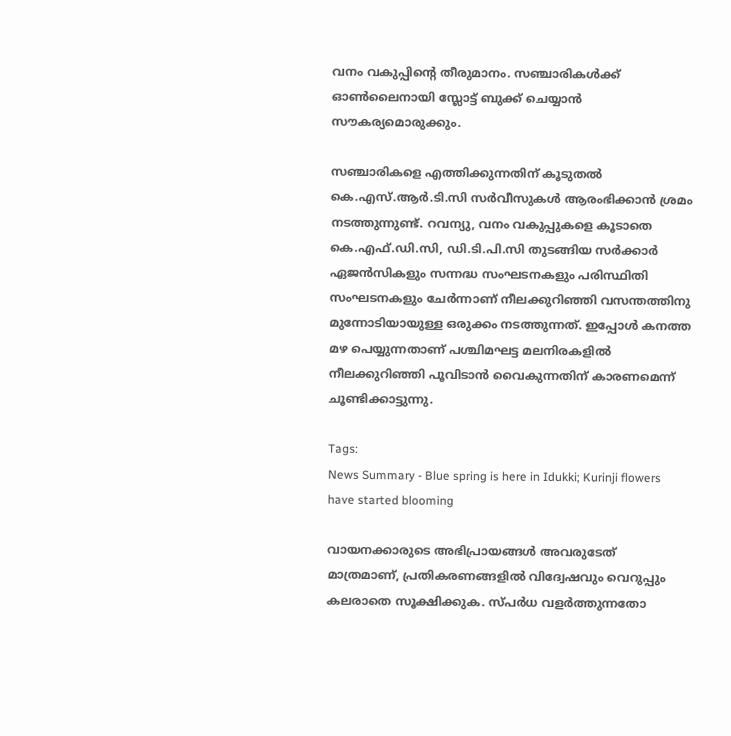വനം വകുപ്പിന്റെ തീരുമാനം. സഞ്ചാരികൾക്ക് ഓൺലൈനായി സ്ലോട്ട് ബുക്ക് ചെയ്യാൻ സൗകര്യമൊരുക്കും.

സഞ്ചാരികളെ എത്തിക്കുന്നതിന് കൂടുതൽ കെ.എസ്.ആർ.ടി.സി സർവീസുകൾ ആരംഭിക്കാൻ ശ്രമം നടത്തുന്നുണ്ട്. റവന്യു, വനം വകുപ്പുകളെ കൂടാതെ കെ.എഫ്.ഡി.സി, ഡി.ടി.പി.സി തുടങ്ങിയ സർക്കാർ ഏജൻസികളും സന്നദ്ധ സംഘടനകളും പരിസ്ഥിതി സംഘടനകളും ചേർന്നാണ് നീലക്കുറിഞ്ഞി വസന്തത്തിനു മുന്നോടിയായുള്ള ഒരുക്കം നടത്തുന്നത്. ഇപ്പോൾ കനത്ത മഴ പെയ്യുന്നതാണ് പശ്ചിമഘട്ട മലനിരകളിൽ നീലക്കുറിഞ്ഞി പൂവിടാൻ വൈകുന്നതിന് കാരണമെന്ന് ചൂണ്ടിക്കാട്ടുന്നു.

Tags:
News Summary - Blue spring is here in Idukki; Kurinji flowers have started blooming

വായനക്കാരുടെ അഭിപ്രായങ്ങള്‍ അവരുടേത് മാത്രമാണ്, പ്രതികരണങ്ങളിൽ വിദ്വേഷവും വെറുപ്പും കലരാതെ സൂക്ഷിക്കുക. സ്പർധ വളർത്തുന്നതോ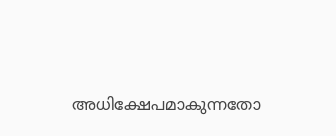അധിക്ഷേപമാകുന്നതോ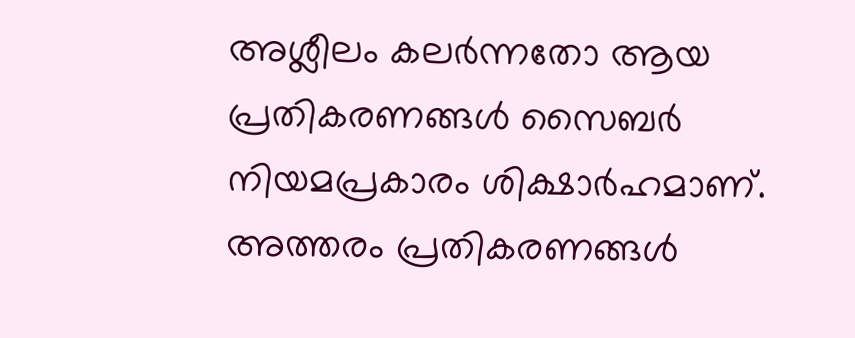അശ്ലീലം കലർന്നതോ ആയ പ്രതികരണങ്ങൾ സൈബർ നിയമപ്രകാരം ശിക്ഷാർഹമാണ്. അത്തരം പ്രതികരണങ്ങൾ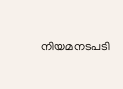നിയമനടപടി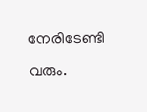നേരിടേണ്ടി വരും.